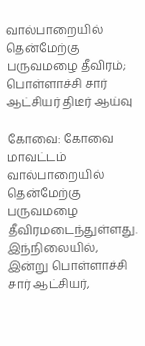வால்பாறையில் தென்மேற்கு பருவமழை தீவிரம்; பொள்ளாச்சி சார் ஆட்சியர் திடீர் ஆய்வு

கோவை: கோவை மாவட்டம் வால்பாறையில் தென்மேற்கு பருவமழை தீவிரமடைந்துள்ளது. இந்நிலையில், இன்று பொள்ளாச்சி சார் ஆட்சியர்,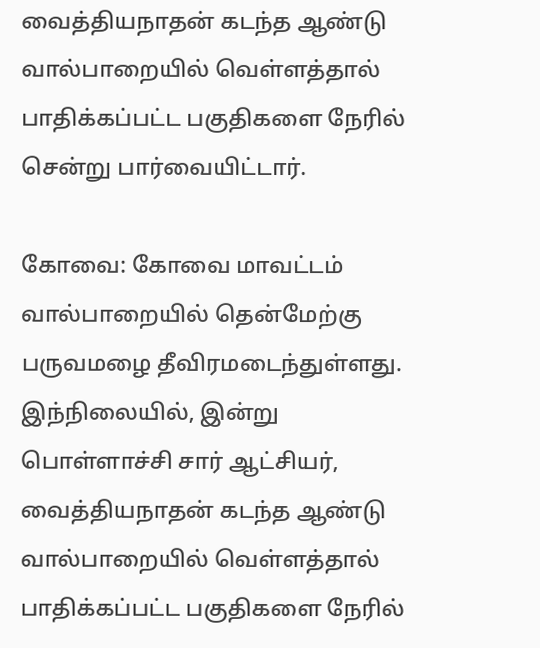வைத்தியநாதன் கடந்த ஆண்டு வால்பாறையில் வெள்ளத்தால் பாதிக்கப்பட்ட பகுதிகளை நேரில் சென்று பார்வையிட்டார்.

கோவை: கோவை மாவட்டம் வால்பாறையில் தென்மேற்கு பருவமழை தீவிரமடைந்துள்ளது. இந்நிலையில், இன்று பொள்ளாச்சி சார் ஆட்சியர், வைத்தியநாதன் கடந்த ஆண்டு வால்பாறையில் வெள்ளத்தால் பாதிக்கப்பட்ட பகுதிகளை நேரில்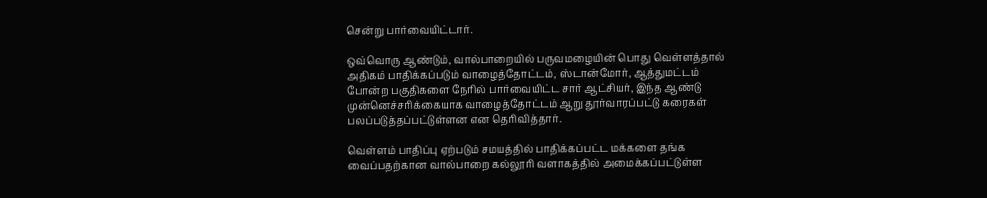சென்று பார்வையிட்டார்.

ஒவ்வொரு ஆண்டும், வால்பாறையில் பருவமழையின் பொது வெள்ளத்தால் அதிகம் பாதிக்கப்படும் வாழைத்தோட்டம், ஸ்டான்மோர், ஆத்துமட்டம் போன்ற பகுதிகளை நேரில் பார்வையிட்ட சார் ஆட்சியர், இந்த ஆண்டு முன்னெச்சரிக்கையாக வாழைத்தோட்டம் ஆறு தூர்வாரப்பட்டு கரைகள் பலப்படுத்தப்பட்டுள்ளன என தெரிவித்தார்.

வெள்ளம் பாதிப்பு ஏற்படும் சமயத்தில் பாதிக்கப்பட்ட மக்களை தங்க வைப்பதற்கான வால்பாறை கல்லூரி வளாகத்தில் அமைக்கப்பட்டுள்ள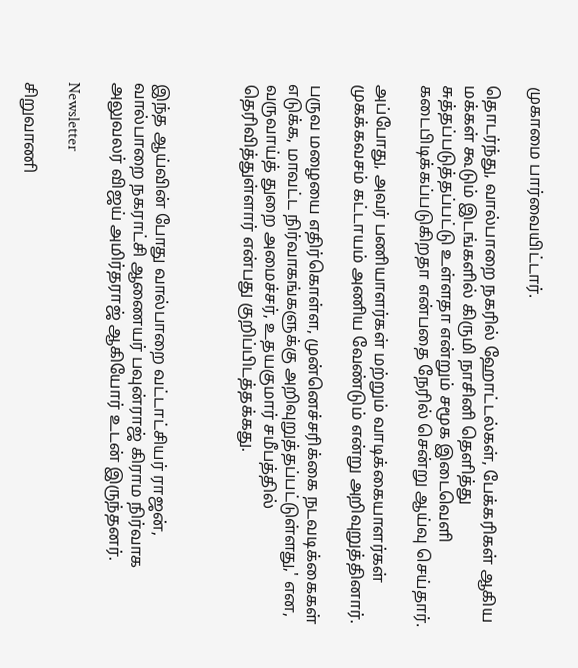முகாமை பார்வையிட்டார்.

தொடர்ந்து, வால்பாறை நகரில் ஹோட்டல்கள், பேக்கரிகள் ஆகிய மக்கள் கூடும் இடங்களில் கிருமி நாசினி தெளித்து சுத்தப்படுத்தப்பட்டு உள்ளதா என்றும் சமூக இடைவெளி கடைபிடிக்கப்படுகிறதா என்பதை நேரில் சென்று ஆய்வு செய்தார்.

அப்போது, அவர் பணியாளர்கள் மற்றும் வாடிக்கையாளர்கள் முகக்கவசம் கட்டாயம் அணிய வேண்டும் என்று அறிவுறுத்தினார்.

பருவ மழையை எதிர்கொள்ள, முன்னெச்சரிக்கை நடவடிக்கைகள் எடுக்க, மாவட்ட நிர்வாகங்களுக்கு அறிவுறுத்தப்பட்டுள்ளது,' என, வருவாய்த் துறை அமைச்சர், உதயகுமார் சமீபத்தில் தெரிவித்துள்ளார் என்பது குறிப்பிடத்தக்கது.



இந்த ஆய்வின் போது வால்பாறை வட்டாட்சியர் ராஜன், வால்பாறை நகராட்சி ஆணையர் பவுன்ராஜ் கிராம நிர்வாக அலுவலர் விஜய் அமிர்தராஜ் ஆகியோர் உடன் இருந்தனர்.

Newsletter

சிறுவாணி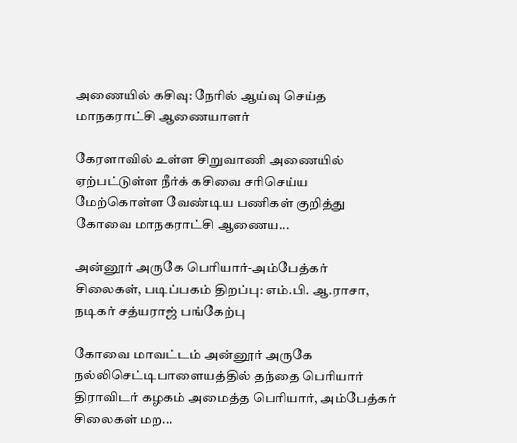அணையில் கசிவு: நேரில் ஆய்வு செய்த மாநகராட்சி ஆணையாளர்

கேரளாவில் உள்ள சிறுவாணி அணையில் ஏற்பட்டுள்ள நீர்க் கசிவை சரிசெய்ய மேற்கொள்ள வேண்டிய பணிகள் குறித்து கோவை மாநகராட்சி ஆணைய...

அன்னூர் அருகே பெரியார்-அம்பேத்கர் சிலைகள், படிப்பகம் திறப்பு: எம்.பி. ஆ.ராசா, நடிகர் சத்யராஜ் பங்கேற்பு

கோவை மாவட்டம் அன்னூர் அருகே நல்லிசெட்டிபாளையத்தில் தந்தை பெரியார் திராவிடர் கழகம் அமைத்த பெரியார், அம்பேத்கர் சிலைகள் மற...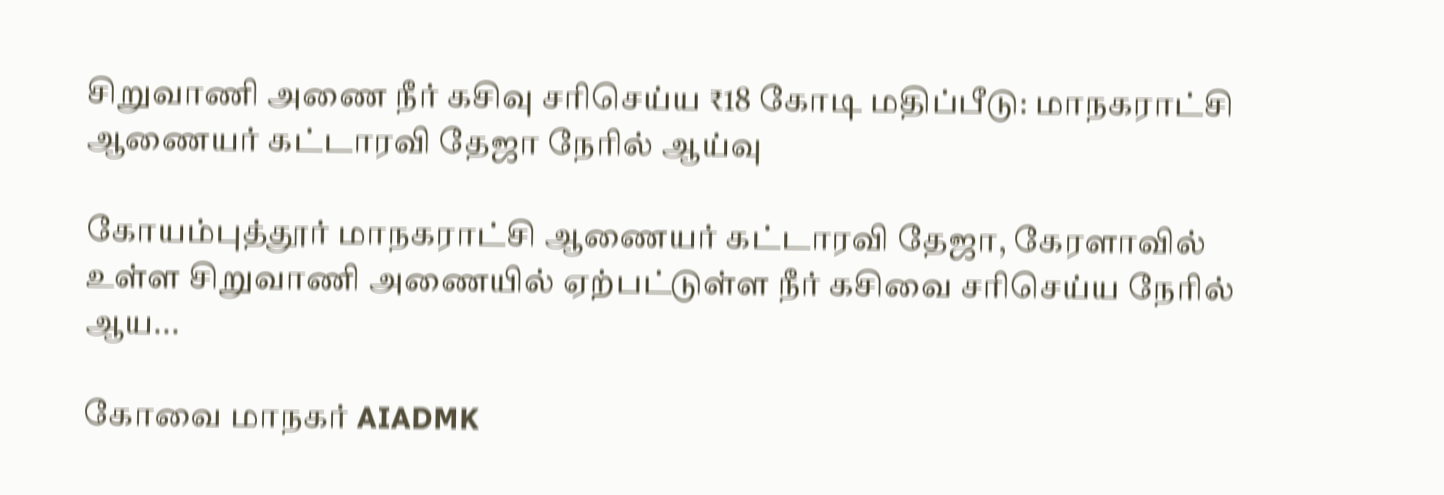சிறுவாணி அணை நீர் கசிவு சரிசெய்ய ₹18 கோடி மதிப்பீடு: மாநகராட்சி ஆணையர் கட்டாரவி தேஜா நேரில் ஆய்வு

கோயம்புத்தூர் மாநகராட்சி ஆணையர் கட்டாரவி தேஜா, கேரளாவில் உள்ள சிறுவாணி அணையில் ஏற்பட்டுள்ள நீர் கசிவை சரிசெய்ய நேரில் ஆய...

கோவை மாநகர் AIADMK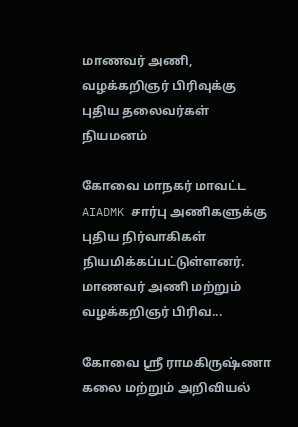மாணவர் அணி, வழக்கறிஞர் பிரிவுக்கு புதிய தலைவர்கள் நியமனம்

கோவை மாநகர் மாவட்ட AIADMK சார்பு அணிகளுக்கு புதிய நிர்வாகிகள் நியமிக்கப்பட்டுள்ளனர். மாணவர் அணி மற்றும் வழக்கறிஞர் பிரிவ...

கோவை ஸ்ரீ ராமகிருஷ்ணா கலை மற்றும் அறிவியல்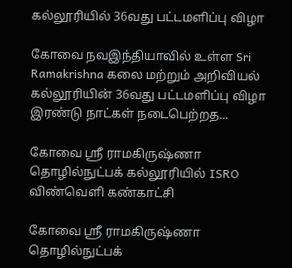கல்லூரியில் 36வது பட்டமளிப்பு விழா

கோவை நவஇந்தியாவில் உள்ள Sri Ramakrishna கலை மற்றும் அறிவியல் கல்லூரியின் 36வது பட்டமளிப்பு விழா இரண்டு நாட்கள் நடைபெற்றத...

கோவை ஸ்ரீ ராமகிருஷ்ணா தொழில்நுட்பக் கல்லூரியில் ISRO விண்வெளி கண்காட்சி

கோவை ஸ்ரீ ராமகிருஷ்ணா தொழில்நுட்பக்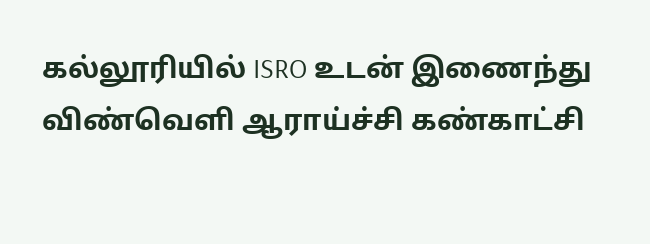கல்லூரியில் ISRO உடன் இணைந்து விண்வெளி ஆராய்ச்சி கண்காட்சி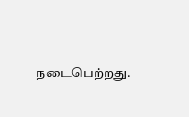நடைபெற்றது.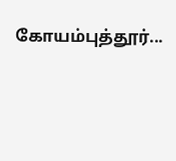கோயம்புத்தூர்...